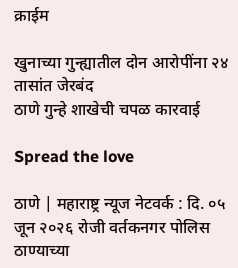क्राईम

खुनाच्या गुन्ह्यातील दोन आरोपींना २४ तासांत जेरबंद
ठाणे गुन्हे शाखेची चपळ कारवाई

Spread the love

ठाणे | महाराष्ट्र न्यूज नेटवर्क : दि. ०५ जून २०२६ रोजी वर्तकनगर पोलिस ठाण्याच्या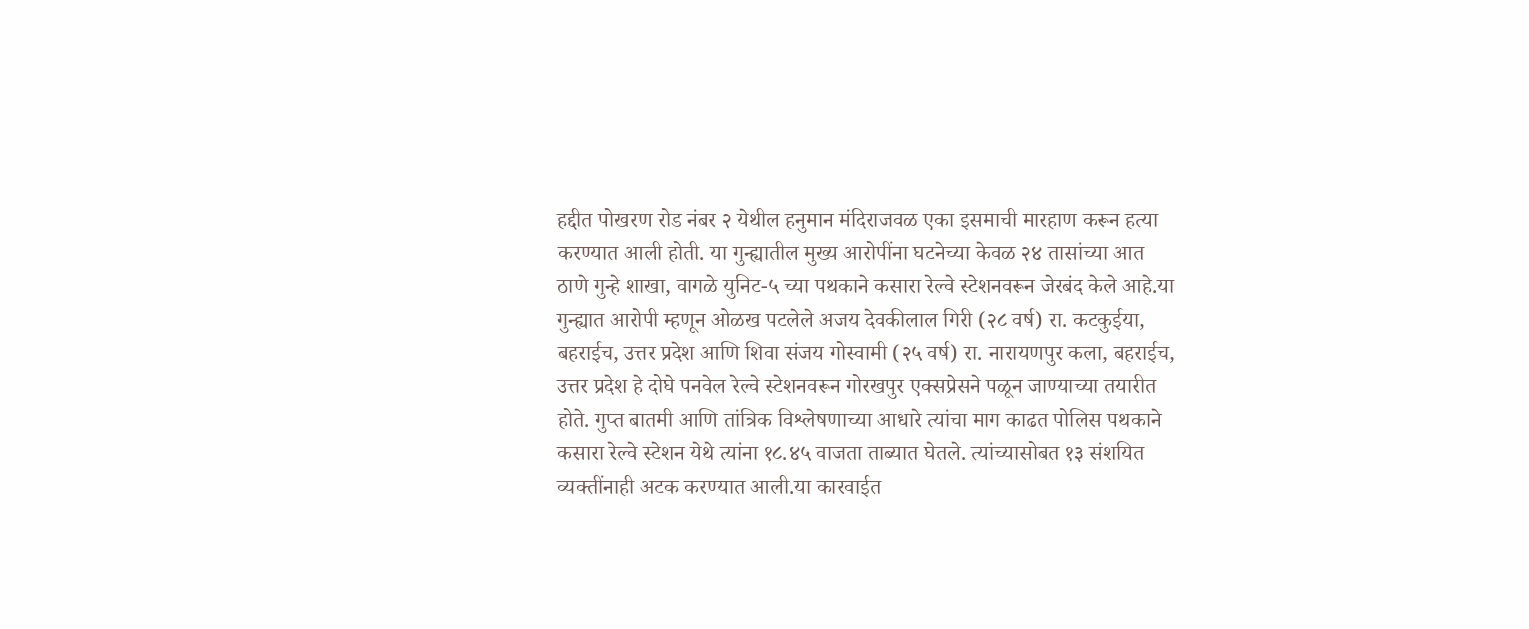हद्दीत पोखरण रोड नंबर २ येथील हनुमान मंदिराजवळ एका इसमाची मारहाण करून हत्या करण्यात आली होती. या गुन्ह्यातील मुख्य आरोपींना घटनेच्या केवळ २४ तासांच्या आत ठाणे गुन्हे शाखा, वागळे युनिट-५ च्या पथकाने कसारा रेल्वे स्टेशनवरून जेरबंद केले आहे.या गुन्ह्यात आरोपी म्हणून ओळख पटलेले अजय देवकीलाल गिरी (२८ वर्ष) रा. कटकुईया, बहराईच, उत्तर प्रदेश आणि शिवा संजय गोस्वामी (२५ वर्ष) रा. नारायणपुर कला, बहराईच, उत्तर प्रदेश हे दोघे पनवेल रेल्वे स्टेशनवरून गोरखपुर एक्सप्रेसने पळून जाण्याच्या तयारीत होते. गुप्त बातमी आणि तांत्रिक विश्लेषणाच्या आधारे त्यांचा माग काढत पोलिस पथकाने कसारा रेल्वे स्टेशन येथे त्यांना १८.४५ वाजता ताब्यात घेतले. त्यांच्यासोबत १३ संशयित व्यक्तींनाही अटक करण्यात आली.या कारवाईत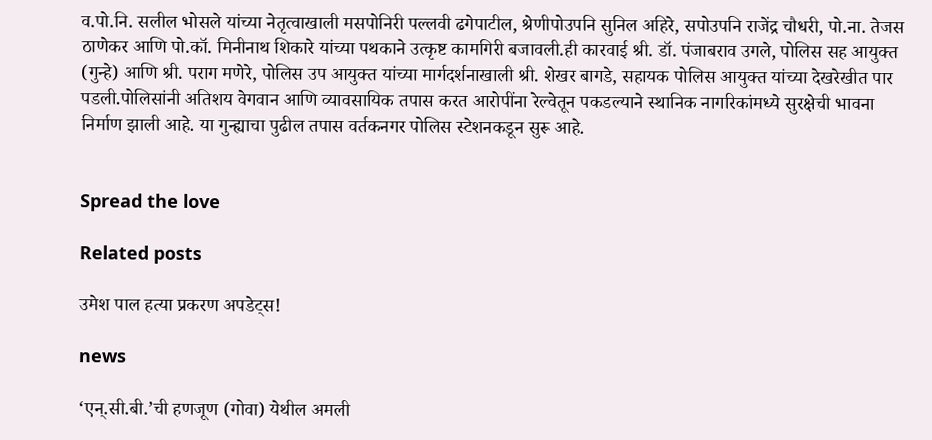व.पो.नि. सलील भोसले यांच्या नेतृत्वाखाली मसपोनिरी पल्लवी ढगेपाटील, श्रेणीपोउपनि सुनिल अहिरे, सपोउपनि राजेंद्र चौधरी, पो.ना. तेजस ठाणेकर आणि पो.कॉ. मिनीनाथ शिकारे यांच्या पथकाने उत्कृष्ट कामगिरी बजावली.ही कारवाई श्री. डॉ. पंजाबराव उगले, पोलिस सह आयुक्त (गुन्हे) आणि श्री. पराग मणेरे, पोलिस उप आयुक्त यांच्या मार्गदर्शनाखाली श्री. शेखर बागडे, सहायक पोलिस आयुक्त यांच्या देखरेखीत पार पडली.पोलिसांनी अतिशय वेगवान आणि व्यावसायिक तपास करत आरोपींना रेल्वेतून पकडल्याने स्थानिक नागरिकांमध्ये सुरक्षेची भावना निर्माण झाली आहे. या गुन्ह्याचा पुढील तपास वर्तकनगर पोलिस स्टेशनकडून सुरू आहे.


Spread the love

Related posts

उमेश पाल हत्या प्रकरण अपडेट्स!

news

‘एन्.सी.बी.’ची हणजूण (गोवा) येथील अमली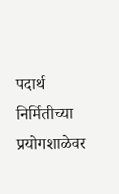पदार्थ निर्मितीच्या प्रयोगशाळेवर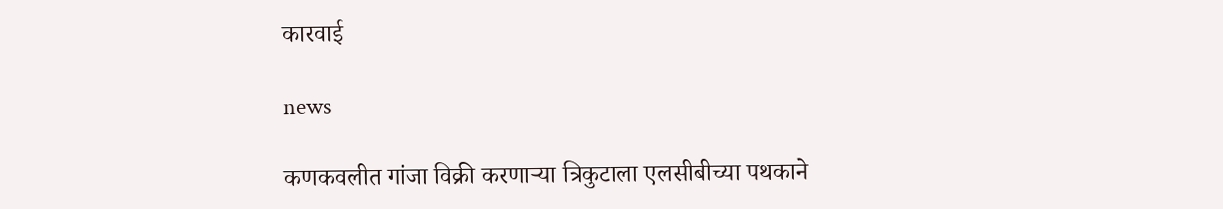कारवाई

news

कणकवलीत गांजा विक्री करणाऱ्या त्रिकुटाला एलसीबीच्या पथकाने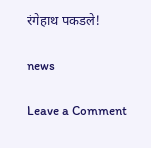रंगेहाथ पकडले!

news

Leave a Comment